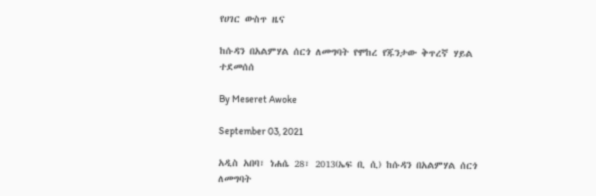የሀገር ውስጥ ዜና

ከሱዳን በአልምሃል ሰርጎ ለመግባት የሞከረ የጁንታው ቅጥረኛ ሃይል ተደመሰሰ

By Meseret Awoke

September 03, 2021

አዲስ አበባ፣ ነሐሴ 28፣ 2013(ኤፍ ቢ ሲ) ከሱዳን በአልምሃል ሰርጎ ለመግባት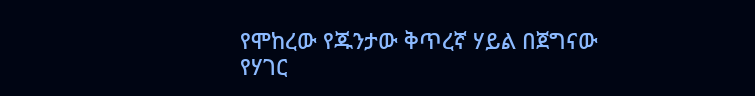የሞከረው የጁንታው ቅጥረኛ ሃይል በጀግናው የሃገር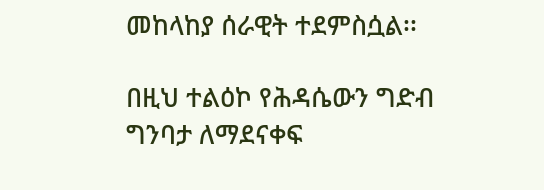መከላከያ ሰራዊት ተደምስሷል፡፡

በዚህ ተልዕኮ የሕዳሴውን ግድብ ግንባታ ለማደናቀፍ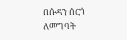በሱዳን ሰርጎ ለመግባት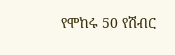የሞከሩ 50 የሽብር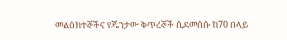መልዕክተኞችና የጁንታው ቅጥረኞች ሲደመሰሱ ከ70 በላይ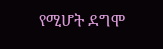የሚሆት ደግሞ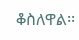ቆስለዋል፡፡